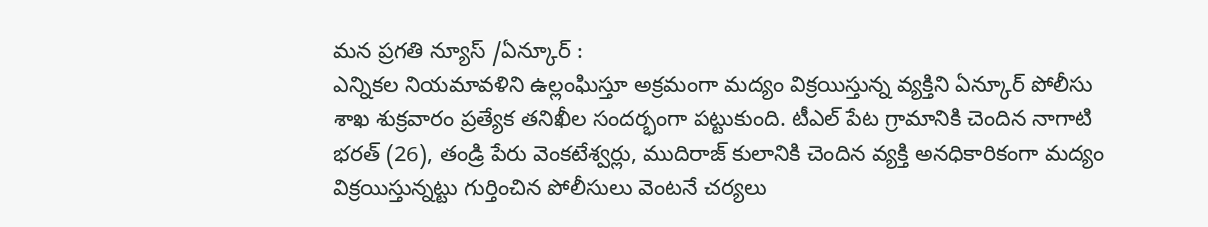మన ప్రగతి న్యూస్ /ఏన్కూర్ :
ఎన్నికల నియమావళిని ఉల్లంఘిస్తూ అక్రమంగా మద్యం విక్రయిస్తున్న వ్యక్తిని ఏన్కూర్ పోలీసు శాఖ శుక్రవారం ప్రత్యేక తనిఖీల సందర్భంగా పట్టుకుంది. టీఎల్ పేట గ్రామానికి చెందిన నాగాటి భరత్ (26), తండ్రి పేరు వెంకటేశ్వర్లు, ముదిరాజ్ కులానికి చెందిన వ్యక్తి అనధికారికంగా మద్యం విక్రయిస్తున్నట్టు గుర్తించిన పోలీసులు వెంటనే చర్యలు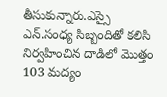తీసుకున్నారు.ఎస్సై ఎన్.సంధ్య సిబ్బందితో కలిసి నిర్వహించిన దాడిలో మొత్తం 103 మద్యం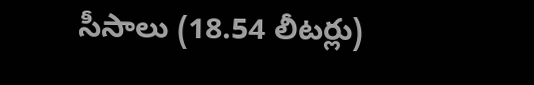సీసాలు (18.54 లీటర్లు)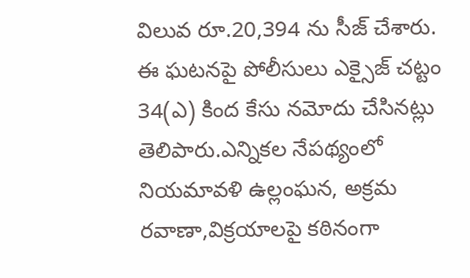విలువ రూ.20,394 ను సీజ్ చేశారు. ఈ ఘటనపై పోలీసులు ఎక్సైజ్ చట్టం 34(ఎ) కింద కేసు నమోదు చేసినట్లు తెలిపారు.ఎన్నికల నేపథ్యంలో నియమావళి ఉల్లంఘన, అక్రమ రవాణా,విక్రయాలపై కఠినంగా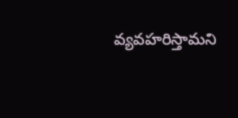వ్యవహరిస్తామని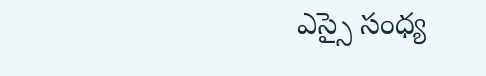ఎస్సై సంధ్య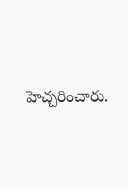హెచ్చరించారు.